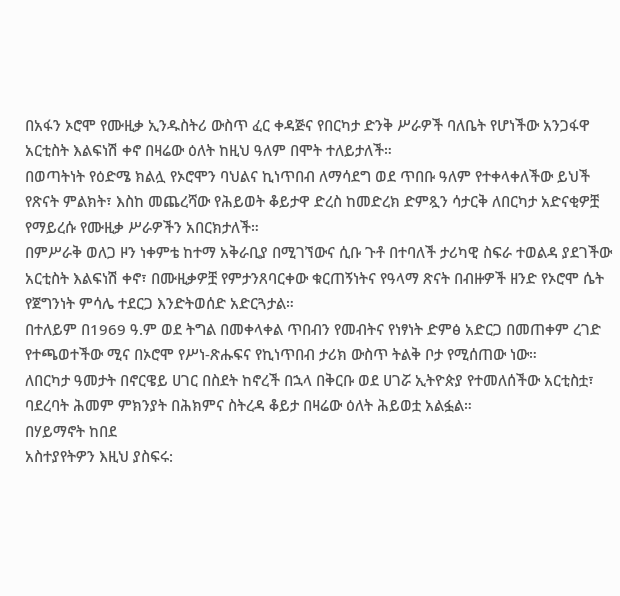በአፋን ኦሮሞ የሙዚቃ ኢንዱስትሪ ውስጥ ፈር ቀዳጅና የበርካታ ድንቅ ሥራዎች ባለቤት የሆነችው አንጋፋዋ አርቲስት እልፍነሽ ቀኖ በዛሬው ዕለት ከዚህ ዓለም በሞት ተለይታለች።
በወጣትነት የዕድሜ ክልሏ የኦሮሞን ባህልና ኪነጥበብ ለማሳደግ ወደ ጥበቡ ዓለም የተቀላቀለችው ይህች የጽናት ምልክት፣ እስከ መጨረሻው የሕይወት ቆይታዋ ድረስ ከመድረክ ድምጿን ሳታርቅ ለበርካታ አድናቂዎቿ የማይረሱ የሙዚቃ ሥራዎችን አበርክታለች።
በምሥራቅ ወለጋ ዞን ነቀምቴ ከተማ አቅራቢያ በሚገኘውና ሲቡ ጉቶ በተባለች ታሪካዊ ስፍራ ተወልዳ ያደገችው አርቲስት እልፍነሽ ቀኖ፣ በሙዚቃዎቿ የምታንጸባርቀው ቁርጠኝነትና የዓላማ ጽናት በብዙዎች ዘንድ የኦሮሞ ሴት የጀግንነት ምሳሌ ተደርጋ እንድትወሰድ አድርጓታል።
በተለይም በ1969 ዓ.ም ወደ ትግል በመቀላቀል ጥበብን የመብትና የነፃነት ድምፅ አድርጋ በመጠቀም ረገድ የተጫወተችው ሚና በኦሮሞ የሥነ-ጽሑፍና የኪነጥበብ ታሪክ ውስጥ ትልቅ ቦታ የሚሰጠው ነው።
ለበርካታ ዓመታት በኖርዌይ ሀገር በስደት ከኖረች በኋላ በቅርቡ ወደ ሀገሯ ኢትዮጵያ የተመለሰችው አርቲስቷ፣ ባደረባት ሕመም ምክንያት በሕክምና ስትረዳ ቆይታ በዛሬው ዕለት ሕይወቷ አልፏል።
በሃይማኖት ከበደ
አስተያየትዎን እዚህ ያስፍሩ: